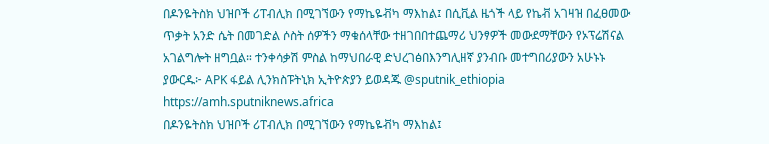በዶንዬትስክ ህዝቦች ሪፐብሊክ በሚገኘውን የማኬዬቭካ ማእከል፤ በሲቪል ዜጎች ላይ የኬቭ አገዛዝ በፈፀመው ጥቃት አንድ ሴት በመገድል ሶስት ሰዎችን ማቁሰላቸው ተዘገበበተጨማሪ ህንፃዎች መውደማቸውን የኦፕሬሽናል አገልግሎት ዘግቧል። ተንቀሳቃሽ ምስል ከማህበራዊ ድህረገፅበእንግሊዘኛ ያንብቡ መተግበሪያውን አሁኑኑ ያውርዱ፦ APK ፋይል ሊንክስፑትኒክ ኢትዮጵያን ይወዳጁ @sputnik_ethiopia
https://amh.sputniknews.africa
በዶንዬትስክ ህዝቦች ሪፐብሊክ በሚገኘውን የማኬዬቭካ ማእከል፤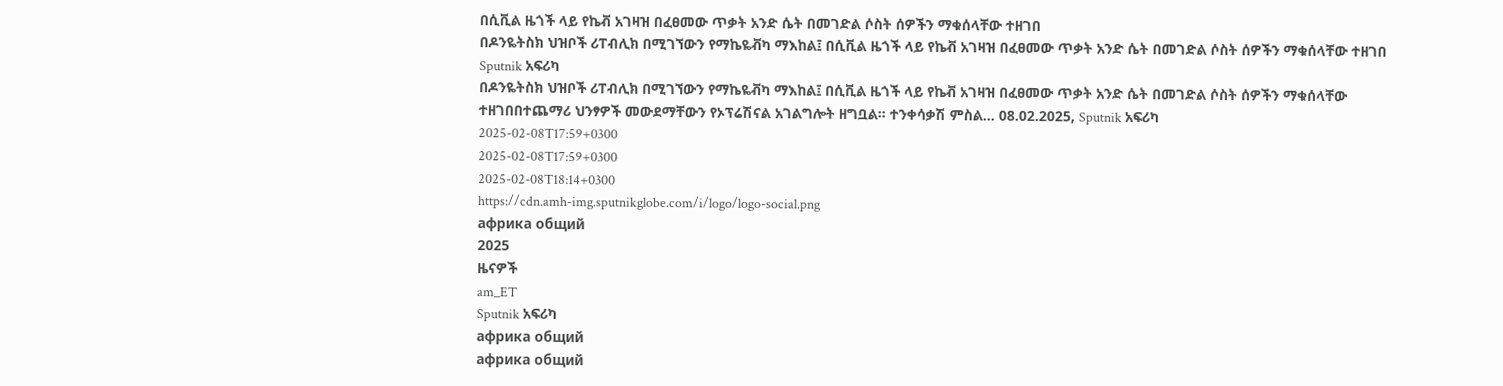በሲቪል ዜጎች ላይ የኬቭ አገዛዝ በፈፀመው ጥቃት አንድ ሴት በመገድል ሶስት ሰዎችን ማቁሰላቸው ተዘገበ
በዶንዬትስክ ህዝቦች ሪፐብሊክ በሚገኘውን የማኬዬቭካ ማእከል፤ በሲቪል ዜጎች ላይ የኬቭ አገዛዝ በፈፀመው ጥቃት አንድ ሴት በመገድል ሶስት ሰዎችን ማቁሰላቸው ተዘገበ
Sputnik አፍሪካ
በዶንዬትስክ ህዝቦች ሪፐብሊክ በሚገኘውን የማኬዬቭካ ማእከል፤ በሲቪል ዜጎች ላይ የኬቭ አገዛዝ በፈፀመው ጥቃት አንድ ሴት በመገድል ሶስት ሰዎችን ማቁሰላቸው ተዘገበበተጨማሪ ህንፃዎች መውደማቸውን የኦፕሬሽናል አገልግሎት ዘግቧል። ተንቀሳቃሽ ምስል... 08.02.2025, Sputnik አፍሪካ
2025-02-08T17:59+0300
2025-02-08T17:59+0300
2025-02-08T18:14+0300
https://cdn.amh-img.sputnikglobe.com/i/logo/logo-social.png
африка общий
2025
ዜናዎች
am_ET
Sputnik አፍሪካ
африка общий
африка общий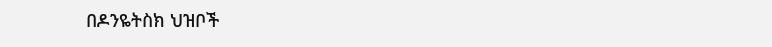በዶንዬትስክ ህዝቦች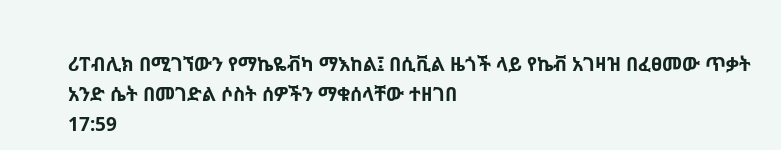ሪፐብሊክ በሚገኘውን የማኬዬቭካ ማእከል፤ በሲቪል ዜጎች ላይ የኬቭ አገዛዝ በፈፀመው ጥቃት አንድ ሴት በመገድል ሶስት ሰዎችን ማቁሰላቸው ተዘገበ
17:59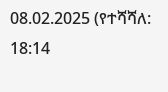08.02.2025 (የተሻሻለ: 18:14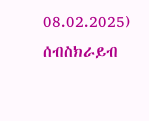08.02.2025)
ሰብስክራይብ